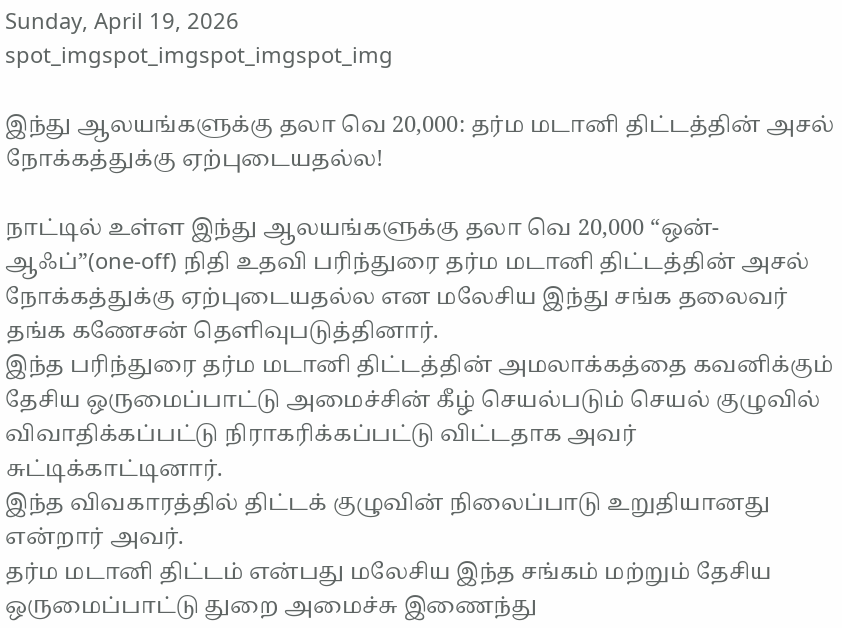Sunday, April 19, 2026
spot_imgspot_imgspot_imgspot_img

இந்து ஆலயங்களுக்கு தலா வெ 20,000: தர்ம மடானி திட்டத்தின் அசல் நோக்கத்துக்கு ஏற்புடையதல்ல!

நாட்டில் உள்ள இந்து ஆலயங்களுக்கு தலா வெ 20,000 “ஒன்-ஆஃப்”(one-off) நிதி உதவி பரிந்துரை தர்ம மடானி திட்டத்தின் அசல் நோக்கத்துக்கு ஏற்புடையதல்ல என மலேசிய இந்து சங்க தலைவர் தங்க கணேசன் தெளிவுபடுத்தினார்.
இந்த பரிந்துரை தர்ம மடானி திட்டத்தின் அமலாக்கத்தை கவனிக்கும் தேசிய ஒருமைப்பாட்டு அமைச்சின் கீழ் செயல்படும் செயல் குழுவில் விவாதிக்கப்பட்டு நிராகரிக்கப்பட்டு விட்டதாக அவர் சுட்டிக்காட்டினார்.
இந்த விவகாரத்தில் திட்டக் குழுவின் நிலைப்பாடு உறுதியானது என்றார் அவர்.
தர்ம மடானி திட்டம் என்பது மலேசிய இந்த சங்கம் மற்றும் தேசிய ஒருமைப்பாட்டு துறை அமைச்சு இணைந்து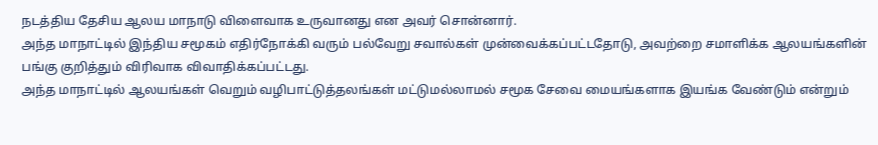நடத்திய தேசிய ஆலய மாநாடு விளைவாக உருவானது என அவர் சொன்னார்.
அந்த மாநாட்டில் இந்திய சமூகம் எதிர்நோக்கி வரும் பல்வேறு சவால்கள் முன்வைக்கப்பட்டதோடு, அவற்றை சமாளிக்க ஆலயங்களின் பங்கு குறித்தும் விரிவாக விவாதிக்கப்பட்டது.
அந்த மாநாட்டில் ஆலயங்கள் வெறும் வழிபாட்டுத்தலங்கள் மட்டுமல்லாமல் சமூக சேவை மையங்களாக இயங்க வேண்டும் என்றும்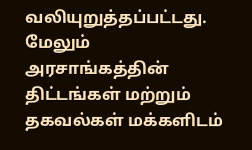வலியுறுத்தப்பட்டது.
மேலும் அரசாங்கத்தின் திட்டங்கள் மற்றும் தகவல்கள் மக்களிடம்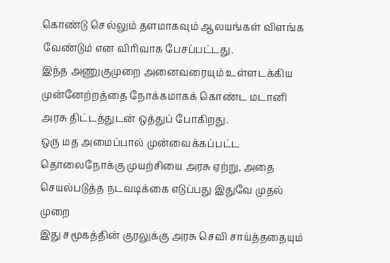கொண்டு செல்லும் தளமாகவும் ஆலயங்கள் விளங்க வேண்டும் என விரிவாக பேசப்பட்டது.
இந்த அணுகுமுறை அனைவரையும் உள்ளடக்கிய முன்னேற்றத்தை நோக்கமாகக் கொண்ட மடானி அரசு திட்டத்துடன் ஒத்துப் போகிறது.
ஒரு மத அமைப்பால் முன்வைக்கப்பட்ட தொலைநோக்கு முயற்சியை அரசு ஏற்று, அதை செயல்படுத்த நடவடிக்கை எடுப்பது இதுவே முதல் முறை
இது சமூகத்தின் குரலுக்கு அரசு செவி சாய்த்ததையும்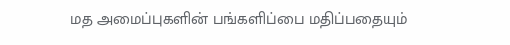மத அமைப்புகளின் பங்களிப்பை மதிப்பதையும்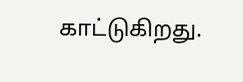காட்டுகிறது.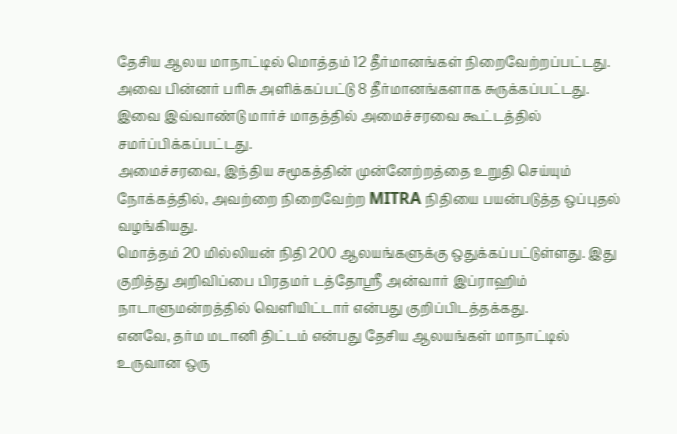தேசிய ஆலய மாநாட்டில் மொத்தம் 12 தீர்மானங்கள் நிறைவேற்றப்பட்டது. அவை பின்னர் பரிசு அளிக்கப்பட்டு 8 தீர்மானங்களாக சுருக்கப்பட்டது. இவை இவ்வாண்டு மார்ச் மாதத்தில் அமைச்சரவை கூட்டத்தில் சமர்ப்பிக்கப்பட்டது.
அமைச்சரவை, இந்திய சமூகத்தின் முன்னேற்றத்தை உறுதி செய்யும் நோக்கத்தில், அவற்றை நிறைவேற்ற MITRA நிதியை பயன்படுத்த ஒப்புதல் வழங்கியது.
மொத்தம் 20 மில்லியன் நிதி 200 ஆலயங்களுக்கு ஒதுக்கப்பட்டுள்ளது. இது குறித்து அறிவிப்பை பிரதமர் டத்தோஸ்ரீ அன்வார் இப்ராஹிம் நாடாளுமன்றத்தில் வெளியிட்டார் என்பது குறிப்பிடத்தக்கது.
எனவே, தர்ம மடானி திட்டம் என்பது தேசிய ஆலயங்கள் மாநாட்டில் உருவான ஒரு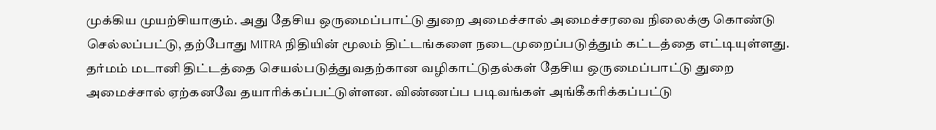முக்கிய முயற்சியாகும். அது தேசிய ஒருமைப்பாட்டு துறை அமைச்சால் அமைச்சரவை நிலைக்கு கொண்டு செல்லப்பட்டு, தற்போது MITRA நிதியின் மூலம் திட்டங்களை நடைமுறைப்படுத்தும் கட்டத்தை எட்டியுள்ளது. தர்மம் மடானி திட்டத்தை செயல்படுத்துவதற்கான வழிகாட்டுதல்கள் தேசிய ஒருமைப்பாட்டு துறை அமைச்சால் ஏற்கனவே தயாரிக்கப்பட்டுள்ளன. விண்ணப்ப படிவங்கள் அங்கீகரிக்கப்பட்டு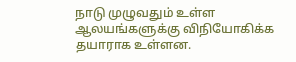நாடு முழுவதும் உள்ள ஆலயங்களுக்கு விநியோகிக்க தயாராக உள்ளன.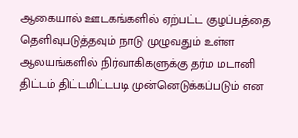ஆகையால் ஊடகங்களில் ஏற்பட்ட குழப்பத்தை தெளிவுபடுத்தவும் நாடு முழுவதும் உள்ள ஆலயங்களில் நிர்வாகிகளுக்கு தர்ம மடானி திட்டம் திட்டமிட்டபடி முன்னெடுக்கப்படும் என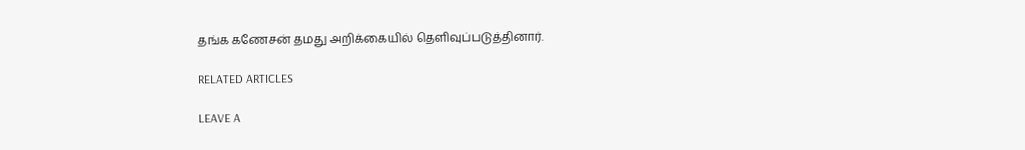தங்க கணேசன் தமது அறிக்கையில் தெளிவுப்படுத்தினார்.

RELATED ARTICLES

LEAVE A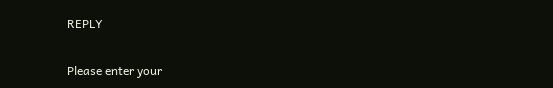REPLY

Please enter your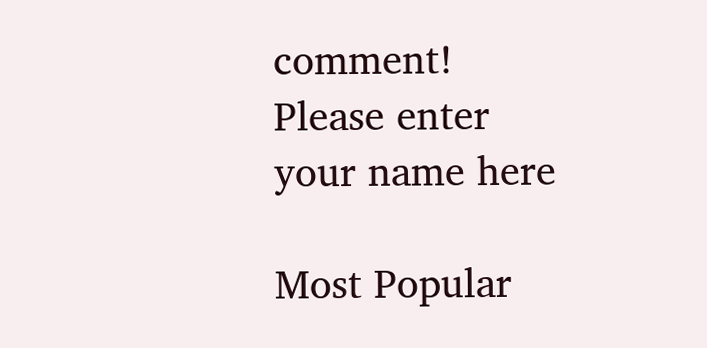comment!
Please enter your name here

Most Popular